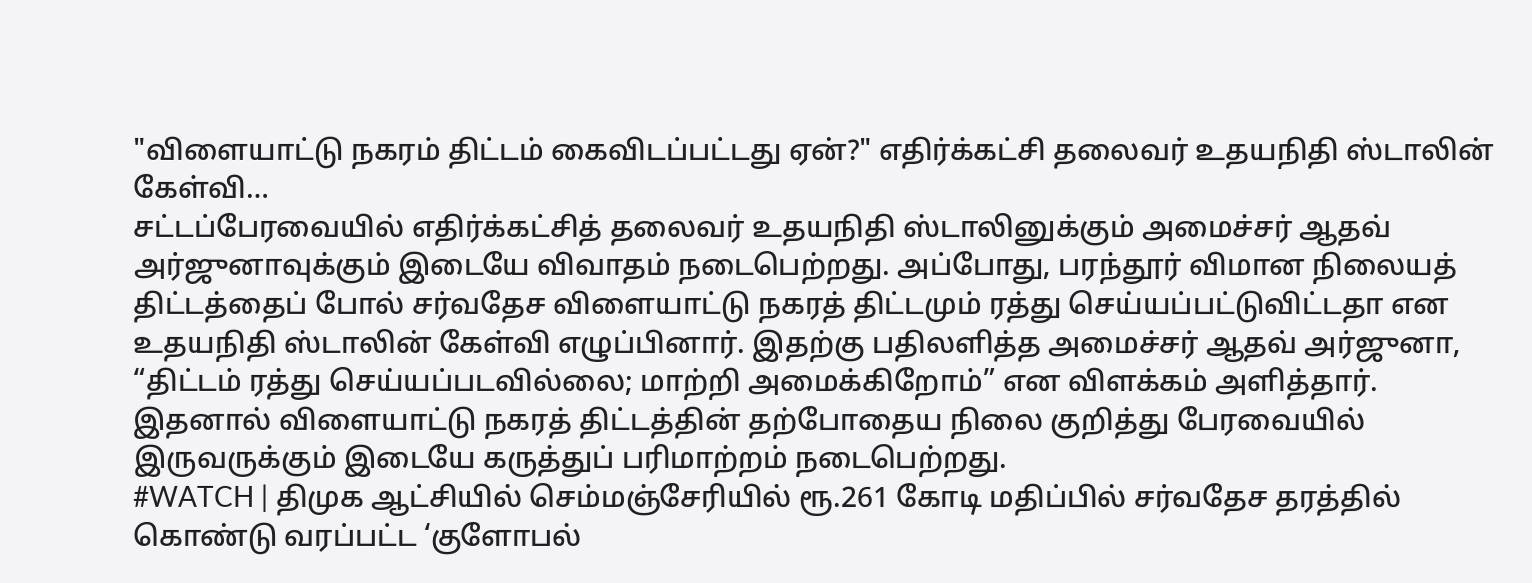"விளையாட்டு நகரம் திட்டம் கைவிடப்பட்டது ஏன்?" எதிர்க்கட்சி தலைவர் உதயநிதி ஸ்டாலின் கேள்வி…
சட்டப்பேரவையில் எதிர்க்கட்சித் தலைவர் உதயநிதி ஸ்டாலினுக்கும் அமைச்சர் ஆதவ் அர்ஜுனாவுக்கும் இடையே விவாதம் நடைபெற்றது. அப்போது, பரந்தூர் விமான நிலையத் திட்டத்தைப் போல் சர்வதேச விளையாட்டு நகரத் திட்டமும் ரத்து செய்யப்பட்டுவிட்டதா என உதயநிதி ஸ்டாலின் கேள்வி எழுப்பினார். இதற்கு பதிலளித்த அமைச்சர் ஆதவ் அர்ஜுனா, “திட்டம் ரத்து செய்யப்படவில்லை; மாற்றி அமைக்கிறோம்” என விளக்கம் அளித்தார். இதனால் விளையாட்டு நகரத் திட்டத்தின் தற்போதைய நிலை குறித்து பேரவையில் இருவருக்கும் இடையே கருத்துப் பரிமாற்றம் நடைபெற்றது.
#WATCH | திமுக ஆட்சியில் செம்மஞ்சேரியில் ரூ.261 கோடி மதிப்பில் சர்வதேச தரத்தில் கொண்டு வரப்பட்ட ‘குளோபல்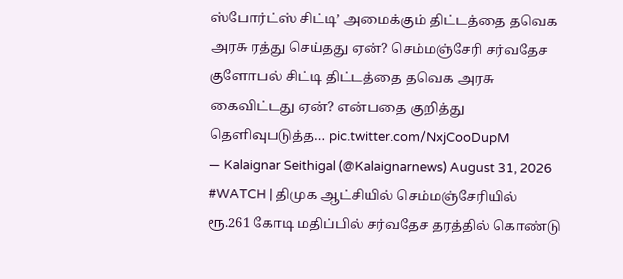ஸ்போர்ட்ஸ் சிட்டி’ அமைக்கும் திட்டத்தை தவெக அரசு ரத்து செய்தது ஏன்? செம்மஞ்சேரி சர்வதேச குளோபல் சிட்டி திட்டத்தை தவெக அரசு கைவிட்டது ஏன்? என்பதை குறித்து தெளிவுபடுத்த… pic.twitter.com/NxjCooDupM
— Kalaignar Seithigal (@Kalaignarnews) August 31, 2026
#WATCH | திமுக ஆட்சியில் செம்மஞ்சேரியில் ரூ.261 கோடி மதிப்பில் சர்வதேச தரத்தில் கொண்டு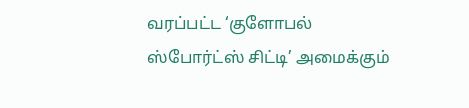வரப்பட்ட ‘குளோபல் ஸ்போர்ட்ஸ் சிட்டி’ அமைக்கும்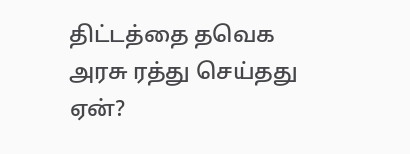திட்டத்தை தவெக அரசு ரத்து செய்தது ஏன்?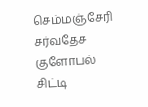செம்மஞ்சேரி சர்வதேச குளோபல் சிட்டி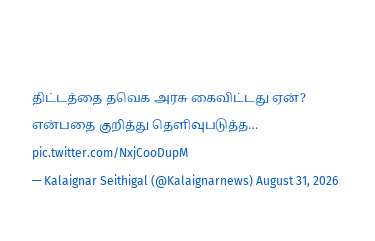திட்டத்தை தவெக அரசு கைவிட்டது ஏன்? என்பதை குறித்து தெளிவுபடுத்த… pic.twitter.com/NxjCooDupM
— Kalaignar Seithigal (@Kalaignarnews) August 31, 2026